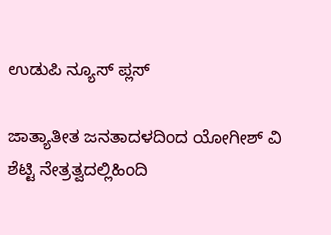ಉಡುಪಿ ನ್ಯೂಸ್ ಪ್ಲಸ್

ಜಾತ್ಯಾತೀತ ಜನತಾದಳದಿಂದ ಯೋಗೀಶ್ ವಿ ಶೆಟ್ಟಿ ನೇತ್ರತ್ವದಲ್ಲಿಹಿಂದಿ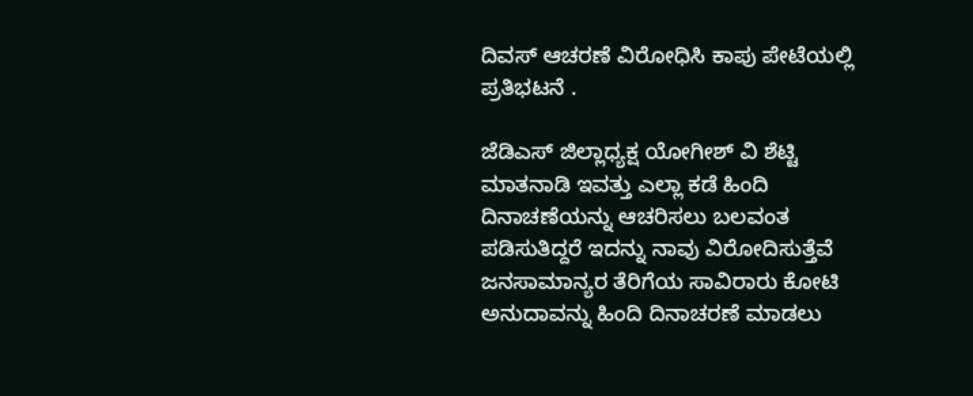ದಿವಸ್ ಆಚರಣೆ ವಿರೋಧಿಸಿ ಕಾಪು ಪೇಟೆಯಲ್ಲಿ ಪ್ರತಿಭಟನೆ .

ಜೆಡಿಎಸ್ ಜಿಲ್ಲಾಧ್ಯಕ್ಷ ಯೋಗೀಶ್ ವಿ ಶೆಟ್ಟಿ ಮಾತನಾಡಿ ಇವತ್ತು ಎಲ್ಲಾ ಕಡೆ ಹಿಂದಿ ದಿನಾಚಣೆಯನ್ನು ಆಚರಿಸಲು ಬಲವಂತ ಪಡಿಸುತಿದ್ದರೆ ಇದನ್ನು ನಾವು ವಿರೋದಿಸುತ್ತೆವೆ  ಜನಸಾಮಾನ್ಯರ ತೆರಿಗೆಯ ಸಾವಿರಾರು ಕೋಟಿ ಅನುದಾವನ್ನು ಹಿಂದಿ ದಿನಾಚರಣೆ ಮಾಡಲು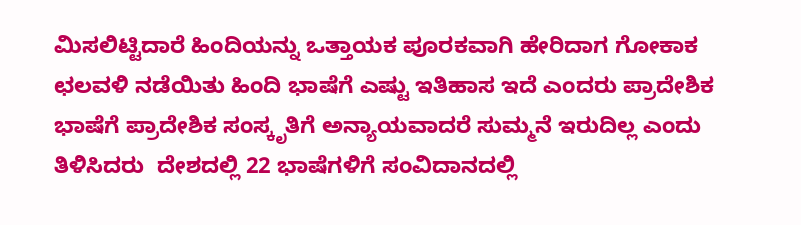ಮಿಸಲಿಟ್ಟಿದಾರೆ ಹಿಂದಿಯನ್ನು ಒತ್ತಾಯಕ ಪೂರಕವಾಗಿ ಹೇರಿದಾಗ ಗೋಕಾಕ ಛಲವಳಿ ನಡೆಯಿತು ಹಿಂದಿ ಭಾಷೆಗೆ ಎಷ್ಟು ಇತಿಹಾಸ ಇದೆ ಎಂದರು ಪ್ರಾದೇಶಿಕ ಭಾಷೆಗೆ ಪ್ರಾದೇಶಿಕ ಸಂಸ್ಕೃತಿಗೆ ಅನ್ಯಾಯವಾದರೆ ಸುಮ್ಮನೆ ಇರುದಿಲ್ಲ ಎಂದು ತಿಳಿಸಿದರು  ದೇಶದಲ್ಲಿ 22 ಭಾಷೆಗಳಿಗೆ ಸಂವಿದಾನದಲ್ಲಿ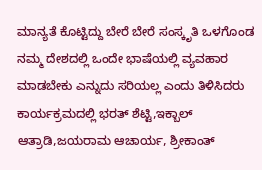ಮಾನ್ಯತೆ ಕೊಟ್ಟಿದ್ದು ಬೇರೆ ಬೇರೆ ಸಂಸ್ಕೃತಿ ಒಳಗೊಂಡ ನಮ್ಮ ದೇಶದಲ್ಲಿ ಒಂದೇ ಭಾಷೆಯಲ್ಲಿ ವ್ಯವಹಾರ ಮಾಡಬೇಕು ಎನ್ನುದು ಸರಿಯಲ್ಲ ಎಂದು ತಿಳಿಸಿದರು ಕಾರ್ಯಕ್ರಮದಲ್ಲಿ ಭರತ್ ಶೆಟ್ಟಿ,ಇಕ್ಬಾಲ್ ಆತ್ರಾಡಿ,ಜಯರಾಮ ಆಚಾರ್ಯ, ಶ್ರೀಕಾಂತ್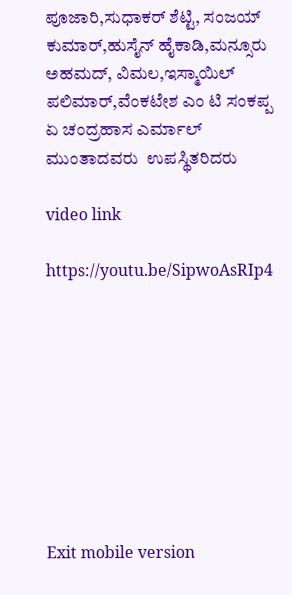ಪೂಜಾರಿ,ಸುಧಾಕರ್ ಶೆಟ್ಟಿ, ಸಂಜಯ್ ಕುಮಾರ್,ಹುಸೈನ್ ಹೈಕಾಡಿ,ಮನ್ಸೂರು ಅಹಮದ್, ವಿಮಲ,ಇಸ್ಮಾಯಿಲ್ ಪಲಿಮಾರ್,ವೆಂಕಟೇಶ ಎಂ ಟಿ ಸಂಕಪ್ಪ ಏ ಚಂದ್ರಹಾಸ ಎರ್ಮಾಲ್ ಮುಂತಾದವರು  ಉಪಸ್ಥಿತರಿದರು

video link

https://youtu.be/SipwoAsRIp4









Exit mobile version